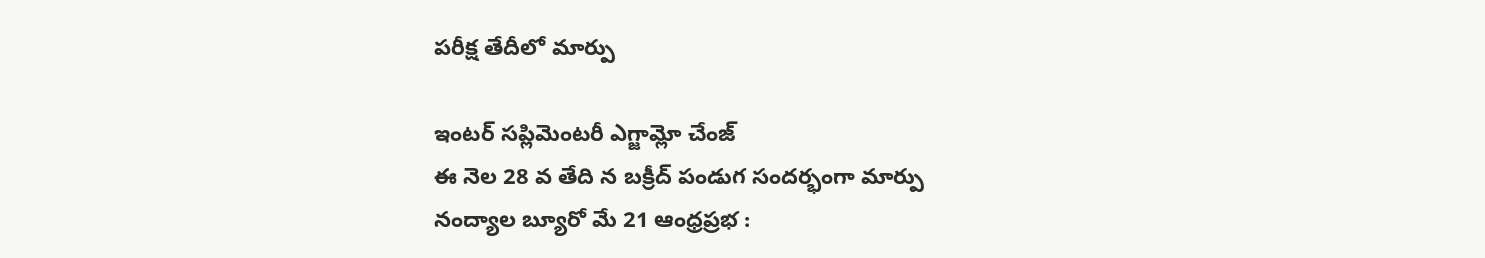పరీక్ష తేదీలో మార్పు

ఇంటర్ సప్లిమెంటరీ ఎగ్జామ్లో చేంజ్
ఈ నెల 28 వ తేది న బక్రీద్ పండుగ సందర్భంగా మార్పు
నంద్యాల బ్యూరో మే 21 ఆంధ్రప్రభ :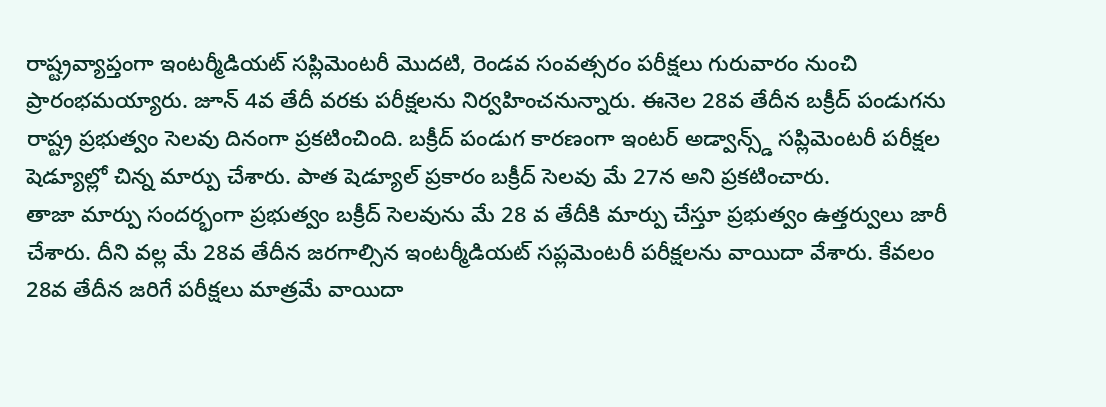రాష్ట్రవ్యాప్తంగా ఇంటర్మీడియట్ సప్లిమెంటరీ మొదటి, రెండవ సంవత్సరం పరీక్షలు గురువారం నుంచి ప్రారంభమయ్యారు. జూన్ 4వ తేదీ వరకు పరీక్షలను నిర్వహించనున్నారు. ఈనెల 28వ తేదీన బక్రీద్ పండుగను రాష్ట్ర ప్రభుత్వం సెలవు దినంగా ప్రకటించింది. బక్రీద్ పండుగ కారణంగా ఇంటర్ అడ్వాన్స్డ్ సప్లిమెంటరీ పరీక్షల షెడ్యూల్లో చిన్న మార్పు చేశారు. పాత షెడ్యూల్ ప్రకారం బక్రీద్ సెలవు మే 27న అని ప్రకటించారు.
తాజా మార్పు సందర్భంగా ప్రభుత్వం బక్రీద్ సెలవును మే 28 వ తేదీకి మార్పు చేస్తూ ప్రభుత్వం ఉత్తర్వులు జారీ చేశారు. దీని వల్ల మే 28వ తేదీన జరగాల్సిన ఇంటర్మీడియట్ సప్లమెంటరీ పరీక్షలను వాయిదా వేశారు. కేవలం 28వ తేదీన జరిగే పరీక్షలు మాత్రమే వాయిదా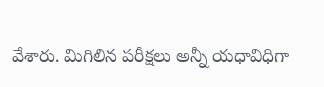వేశారు. మిగిలిన పరీక్షలు అన్నీ యధావిధిగా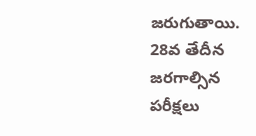జరుగుతాయి. 28వ తేదీన జరగాల్సిన పరీక్షలు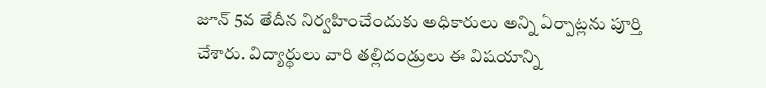జూన్ 5వ తేదీన నిర్వహించేందుకు అధికారులు అన్ని ఏర్పాట్లను పూర్తి చేశారు. విద్యార్థులు వారి తల్లిదండ్రులు ఈ విషయాన్ని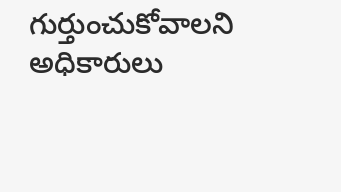గుర్తుంచుకోవాలని అధికారులు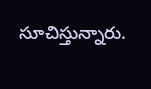సూచిస్తున్నారు.